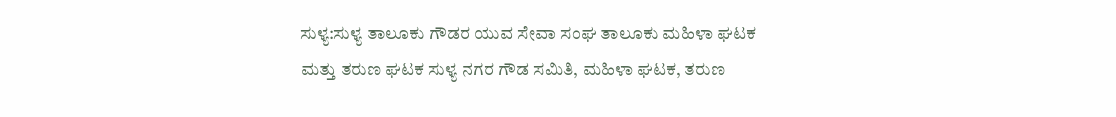ಸುಳ್ಯ:ಸುಳ್ಯ ತಾಲೂಕು ಗೌಡರ ಯುವ ಸೇವಾ ಸಂಘ ತಾಲೂಕು ಮಹಿಳಾ ಘಟಕ ಮತ್ತು ತರುಣ ಘಟಕ ಸುಳ್ಯ ನಗರ ಗೌಡ ಸಮಿತಿ, ಮಹಿಳಾ ಘಟಕ, ತರುಣ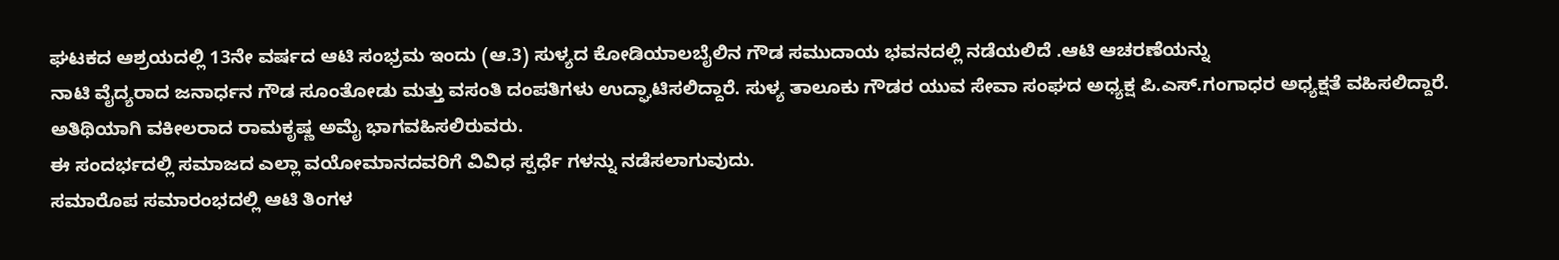ಘಟಕದ ಆಶ್ರಯದಲ್ಲಿ 13ನೇ ವರ್ಷದ ಆಟಿ ಸಂಭ್ರಮ ಇಂದು (ಆ.3) ಸುಳ್ಯದ ಕೋಡಿಯಾಲಬೈಲಿನ ಗೌಡ ಸಮುದಾಯ ಭವನದಲ್ಲಿ ನಡೆಯಲಿದೆ .ಆಟಿ ಆಚರಣೆಯನ್ನು
ನಾಟಿ ವೈದ್ಯರಾದ ಜನಾರ್ಧನ ಗೌಡ ಸೂಂತೋಡು ಮತ್ತು ವಸಂತಿ ದಂಪತಿಗಳು ಉದ್ಘಾಟಿಸಲಿದ್ದಾರೆ. ಸುಳ್ಯ ತಾಲೂಕು ಗೌಡರ ಯುವ ಸೇವಾ ಸಂಘದ ಅಧ್ಯಕ್ಷ ಪಿ.ಎಸ್.ಗಂಗಾಧರ ಅಧ್ಯಕ್ಷತೆ ವಹಿಸಲಿದ್ದಾರೆ. ಅತಿಥಿಯಾಗಿ ವಕೀಲರಾದ ರಾಮಕೃಷ್ಣ ಅಮೈ ಭಾಗವಹಿಸಲಿರುವರು.
ಈ ಸಂದರ್ಭದಲ್ಲಿ ಸಮಾಜದ ಎಲ್ಲಾ ವಯೋಮಾನದವರಿಗೆ ವಿವಿಧ ಸ್ಪರ್ಧೆ ಗಳನ್ನು ನಡೆಸಲಾಗುವುದು.
ಸಮಾರೊಪ ಸಮಾರಂಭದಲ್ಲಿ ಆಟಿ ತಿಂಗಳ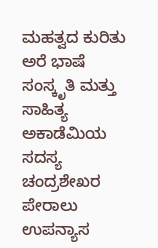ಮಹತ್ವದ ಕುರಿತು ಅರೆ ಭಾಷೆ ಸಂಸ್ಕೃತಿ ಮತ್ತು ಸಾಹಿತ್ಯ ಅಕಾಡೆಮಿಯ ಸದಸ್ಯ ಚಂದ್ರಶೇಖರ ಪೇರಾಲು ಉಪನ್ಯಾಸ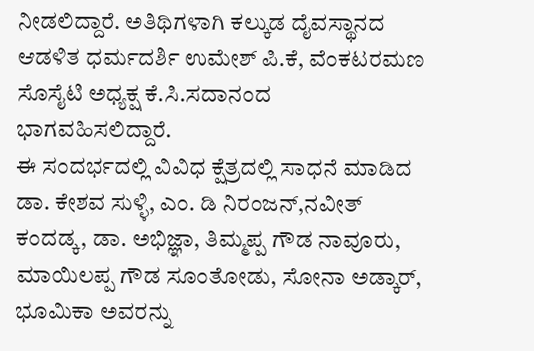ನೀಡಲಿದ್ದಾರೆ. ಅತಿಥಿಗಳಾಗಿ ಕಲ್ಕುಡ ದೈವಸ್ಥಾನದ ಆಡಳಿತ ಧರ್ಮದರ್ಶಿ ಉಮೇಶ್ ಪಿ.ಕೆ, ವೆಂಕಟರಮಣ ಸೊಸೈಟಿ ಅಧ್ಯಕ್ಷ ಕೆ.ಸಿ.ಸದಾನಂದ ಭಾಗವಹಿಸಲಿದ್ದಾರೆ.
ಈ ಸಂದರ್ಭದಲ್ಲಿ ವಿವಿಧ ಕ್ಷೆತ್ರದಲ್ಲಿ ಸಾಧನೆ ಮಾಡಿದ ಡಾ. ಕೇಶವ ಸುಳ್ಳಿ, ಎಂ. ಡಿ ನಿರಂಜನ್,ನವೀತ್ ಕಂದಡ್ಕ, ಡಾ. ಅಭಿಜ್ಞಾ, ತಿಮ್ಮಪ್ಪ ಗೌಡ ನಾವೂರು, ಮಾಯಿಲಪ್ಪ ಗೌಡ ಸೂಂತೋಡು, ಸೋನಾ ಅಡ್ಕಾರ್, ಭೂಮಿಕಾ ಅವರನ್ನು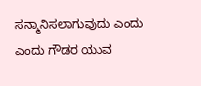ಸನ್ಮಾನಿಸಲಾಗುವುದು ಎಂದು ಎಂದು ಗೌಡರ ಯುವ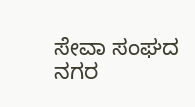ಸೇವಾ ಸಂಘದ ನಗರ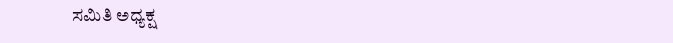ಸಮಿತಿ ಅಧ್ಯಕ್ಷ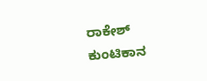ರಾಕೇಶ್ ಕುಂಟಿಕಾನ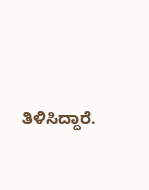ತಿಳಿಸಿದ್ದಾರೆ.